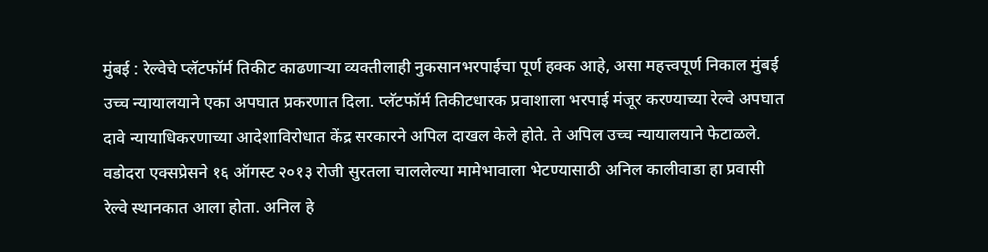मुंबई : रेल्वेचे प्लॅटफॉर्म तिकीट काढणाऱ्या व्यक्तीलाही नुकसानभरपाईचा पूर्ण हक्क आहे, असा महत्त्वपूर्ण निकाल मुंबई उच्च न्यायालयाने एका अपघात प्रकरणात दिला. प्लॅटफॉर्म तिकीटधारक प्रवाशाला भरपाई मंजूर करण्याच्या रेल्वे अपघात दावे न्यायाधिकरणाच्या आदेशाविरोधात केंद्र सरकारने अपिल दाखल केले होते. ते अपिल उच्च न्यायालयाने फेटाळले.
वडोदरा एक्सप्रेसने १६ ऑगस्ट २०१३ रोजी सुरतला चाललेल्या मामेभावाला भेटण्यासाठी अनिल कालीवाडा हा प्रवासी रेल्वे स्थानकात आला होता. अनिल हे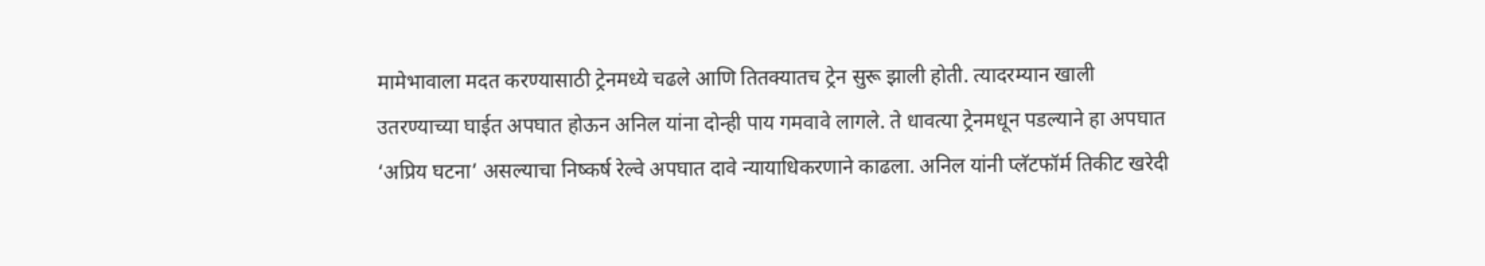मामेभावाला मदत करण्यासाठी ट्रेनमध्ये चढले आणि तितक्यातच ट्रेन सुरू झाली होती. त्यादरम्यान खाली उतरण्याच्या घाईत अपघात होऊन अनिल यांना दोन्ही पाय गमवावे लागले. ते धावत्या ट्रेनमधून पडल्याने हा अपघात ‘अप्रिय घटना’ असल्याचा निष्कर्ष रेल्वे अपघात दावे न्यायाधिकरणाने काढला. अनिल यांनी प्लॅटफॉर्म तिकीट खरेदी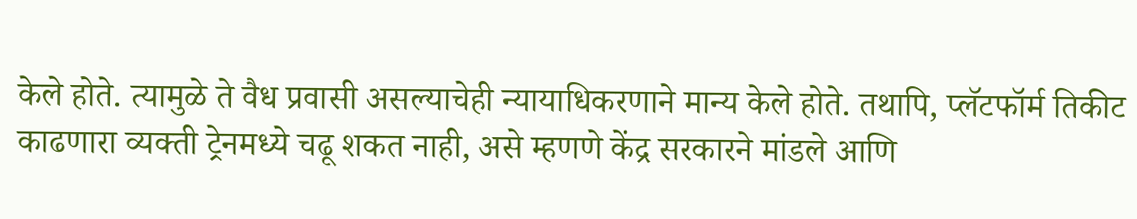केले होते. त्यामुळे ते वैध प्रवासी असल्याचेही न्यायाधिकरणाने मान्य केले होते. तथापि, प्लॅटफॉर्म तिकीट काढणारा व्यक्ती ट्रेनमध्ये चढू शकत नाही, असे म्हणणे केंद्र सरकारने मांडले आणि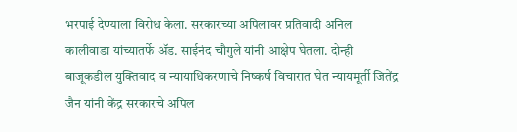भरपाई देण्याला विरोध केला. सरकारच्या अपिलावर प्रतिवादी अनिल कालीवाडा यांच्यातर्फे ॲड. साईनंद चौगुले यांनी आक्षेप घेतला. दोन्ही बाजूकडील युक्तिवाद व न्यायाधिकरणाचे निष्कर्ष विचारात घेत न्यायमूर्ती जितेंद्र जैन यांनी केंद्र सरकारचे अपिल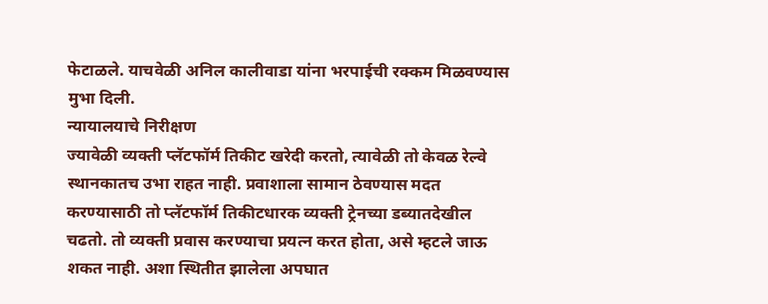फेटाळले. याचवेळी अनिल कालीवाडा यांना भरपाईची रक्कम मिळवण्यास मुभा दिली.
न्यायालयाचे निरीक्षण
ज्यावेळी व्यक्ती प्लॅटफॉर्म तिकीट खरेदी करतो, त्यावेळी तो केवळ रेल्वे स्थानकातच उभा राहत नाही. प्रवाशाला सामान ठेवण्यास मदत करण्यासाठी तो प्लॅटफॉर्म तिकीटधारक व्यक्ती ट्रेनच्या डब्यातदेखील चढतो. तो व्यक्ती प्रवास करण्याचा प्रयत्न करत होता, असे म्हटले जाऊ शकत नाही. अशा स्थितीत झालेला अपघात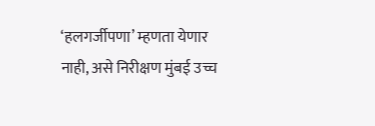‘हलगर्जीपणा’ म्हणता येणार नाही, असे निरीक्षण मुंबई उच्च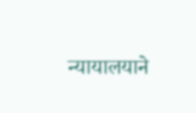न्यायालयाने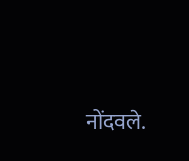नोंदवले.